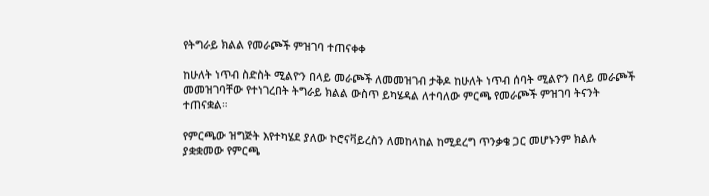የትግራይ ክልል የመራጮች ምዝገባ ተጠናቀቀ

ከሁለት ነጥብ ስድስት ሚልዮን በላይ መራጮች ለመመዝገብ ታቅዶ ከሁለት ነጥብ ሰባት ሚልዮን በላይ መራጮች መመዝገባቸው የተነገረበት ትግራይ ክልል ውስጥ ይካሄዳል ለተባለው ምርጫ የመራጮች ምዝገባ ትናንት ተጠናቋል።

የምርጫው ዝግጅት እየተካሄደ ያለው ኮሮናቫይረስን ለመከላከል ከሚደረግ ጥንቃቄ ጋር መሆኑንም ክልሉ ያቋቋመው የምርጫ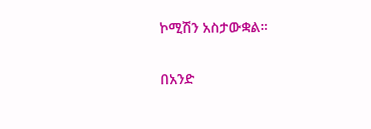ኮሚሽን አስታውቋል።

በአንድ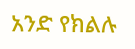አንድ የክልሉ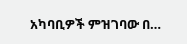አካባቢዎች ምዝገባው በ…